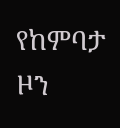የከምባታ ዞን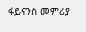ፋይናንስ መምሪያ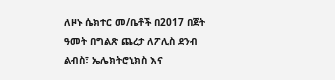ለዞኑ ሴክተር መ/ቤቶች በ2017 በጀት ዓመት በግልጽ ጨረታ ለፖሊስ ደንብ ልብስ፣ ኤሌክትሮኒክስ እና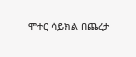ሞተር ሳይክል በጨረታ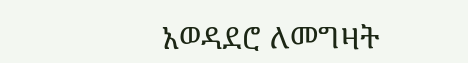አወዳደሮ ለመግዛት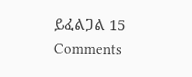ይፈልጋል 15 Comments